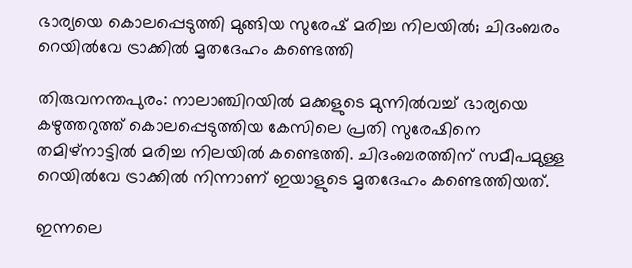ഭാര്യയെ കൊലപ്പെടുത്തി മുങ്ങിയ സുരേഷ് മരിച്ച നിലയിൽ; ചിദംബരം റെയിൽവേ ട്രാക്കിൽ മൃതദേഹം കണ്ടെത്തി

തിരുവനന്തപുരം: നാലാഞ്ചിറയിൽ മക്കളുടെ മുന്നിൽവച്ച് ഭാര്യയെ കഴുത്തറുത്ത് കൊലപ്പെടുത്തിയ കേസിലെ പ്രതി സുരേഷിനെ തമിഴ്‌നാട്ടിൽ മരിച്ച നിലയിൽ കണ്ടെത്തി. ചിദംബരത്തിന് സമീപമുള്ള റെയിൽവേ ട്രാക്കിൽ നിന്നാണ് ഇയാളുടെ മൃതദേഹം കണ്ടെത്തിയത്.

ഇന്നലെ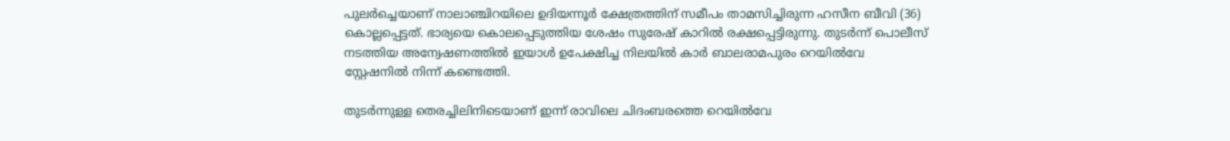പുലർച്ചെയാണ് നാലാഞ്ചിറയിലെ ഉദിയന്നൂർ ക്ഷേത്രത്തിന് സമീപം താമസിച്ചിരുന്ന ഹസീന ബീവി (36) കൊല്ലപ്പെട്ടത്. ഭാര്യയെ കൊലപ്പെടുത്തിയ ശേഷം സുരേഷ് കാറിൽ രക്ഷപ്പെട്ടിരുന്നു. തുടർന്ന് പൊലീസ് നടത്തിയ അന്വേഷണത്തിൽ ഇയാൾ ഉപേക്ഷിച്ച നിലയിൽ കാർ ബാലരാമപുരം റെയിൽവേ സ്റ്റേഷനിൽ നിന്ന് കണ്ടെത്തി.

തുടർന്നുള്ള തെരച്ചിലിനിടെയാണ് ഇന്ന് രാവിലെ ചിദംബരത്തെ റെയിൽവേ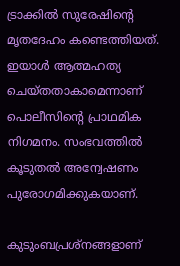ട്രാക്കിൽ സുരേഷിന്റെ മൃതദേഹം കണ്ടെത്തിയത്. ഇയാൾ ആത്മഹത്യ ചെയ്തതാകാമെന്നാണ് പൊലീസിന്റെ പ്രാഥമിക നിഗമനം. സംഭവത്തിൽ കൂടുതൽ അന്വേഷണം പുരോഗമിക്കുകയാണ്.

കുടുംബപ്രശ്‌നങ്ങളാണ്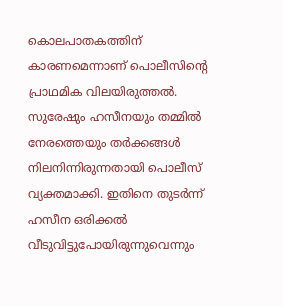കൊലപാതകത്തിന് കാരണമെന്നാണ് പൊലീസിന്റെ പ്രാഥമിക വിലയിരുത്തൽ. സുരേഷും ഹസീനയും തമ്മിൽ നേരത്തെയും തർക്കങ്ങൾ നിലനിന്നിരുന്നതായി പൊലീസ് വ്യക്തമാക്കി. ഇതിനെ തുടർന്ന് ഹസീന ഒരിക്കൽ വീടുവിട്ടുപോയിരുന്നുവെന്നും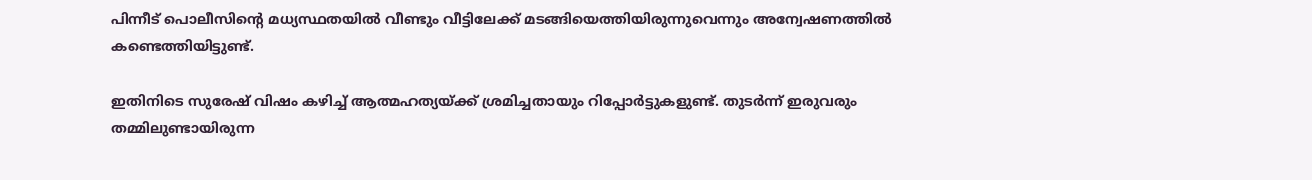പിന്നീട് പൊലീസിന്റെ മധ്യസ്ഥതയിൽ വീണ്ടും വീട്ടിലേക്ക് മടങ്ങിയെത്തിയിരുന്നുവെന്നും അന്വേഷണത്തിൽ കണ്ടെത്തിയിട്ടുണ്ട്.

ഇതിനിടെ സുരേഷ് വിഷം കഴിച്ച് ആത്മഹത്യയ്ക്ക് ശ്രമിച്ചതായും റിപ്പോർട്ടുകളുണ്ട്. തുടർന്ന് ഇരുവരും തമ്മിലുണ്ടായിരുന്ന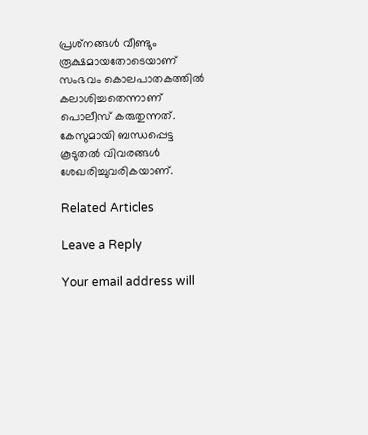പ്രശ്‌നങ്ങൾ വീണ്ടും രൂക്ഷമായതോടെയാണ് സംഭവം കൊലപാതകത്തിൽ കലാശിച്ചതെന്നാണ് പൊലീസ് കരുതുന്നത്. കേസുമായി ബന്ധപ്പെട്ട കൂടുതൽ വിവരങ്ങൾ ശേഖരിച്ചുവരികയാണ്.

Related Articles

Leave a Reply

Your email address will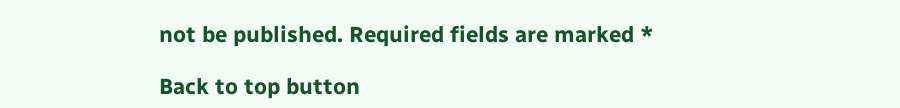not be published. Required fields are marked *

Back to top button